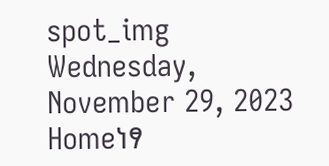spot_img
Wednesday, November 29, 2023
Homeነፃ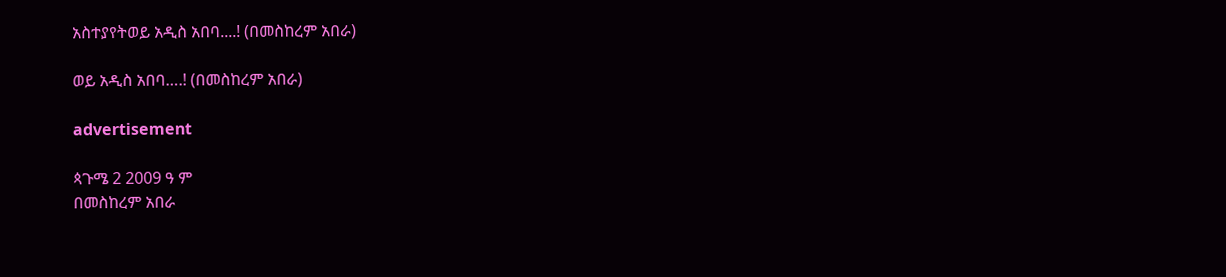አስተያየትወይ አዲስ አበባ....! (በመስከረም አበራ)

ወይ አዲስ አበባ….! (በመስከረም አበራ)

advertisement

ጳጉሜ 2 2009 ዓ ም
በመስከረም አበራ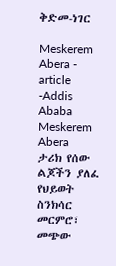ቅድመ-ነገር

Meskerem Abera - article -Addis Ababa
Meskerem Abera
ታሪክ የሰው ልጆችን ያለፈ የህይወት ስንክሳር መርምሮ፣ መጭው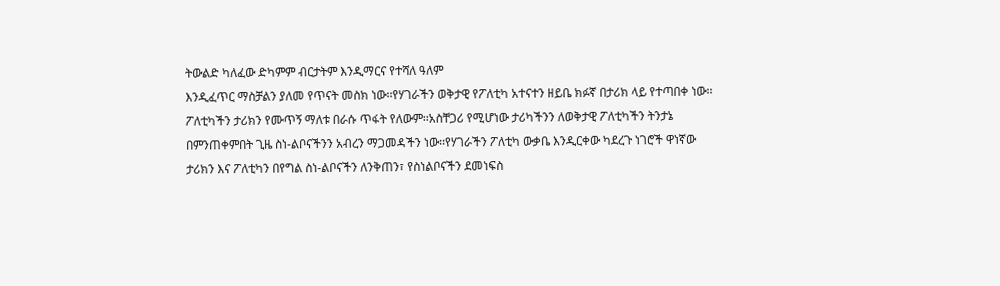ትውልድ ካለፈው ድካምም ብርታትም እንዲማርና የተሻለ ዓለም
እንዲፈጥር ማስቻልን ያለመ የጥናት መስክ ነው፡፡የሃገራችን ወቅታዊ የፖለቲካ አተናተን ዘይቤ ክፉኛ በታሪክ ላይ የተጣበቀ ነው፡፡
ፖለቲካችን ታሪክን የሙጥኝ ማለቱ በራሱ ጥፋት የለውም፡፡አስቸጋሪ የሚሆነው ታሪካችንን ለወቅታዊ ፖለቲካችን ትንታኔ
በምንጠቀምበት ጊዜ ስነ-ልቦናችንን አብረን ማጋመዳችን ነው፡፡የሃገራችን ፖለቲካ ውቃቤ እንዲርቀው ካደረጉ ነገሮች ዋነኛው
ታሪክን እና ፖለቲካን በየግል ስነ-ልቦናችን ለንቅጠን፣ የስነልቦናችን ደመነፍስ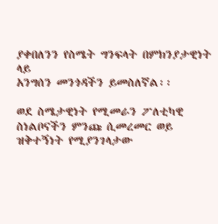ያቀበለንን የስሜት ግንፍላት በምክንያታዊነት ላይ
አንግሰን መንጎዳችን ይመስለኛል፡፡

ወደ ስሜታዊነት የሚመራን ፖለቲካዊ ስነልቦናችን ምንጩ ሲመረመር ወይ ዝቅተኝነት የሚያንገላታው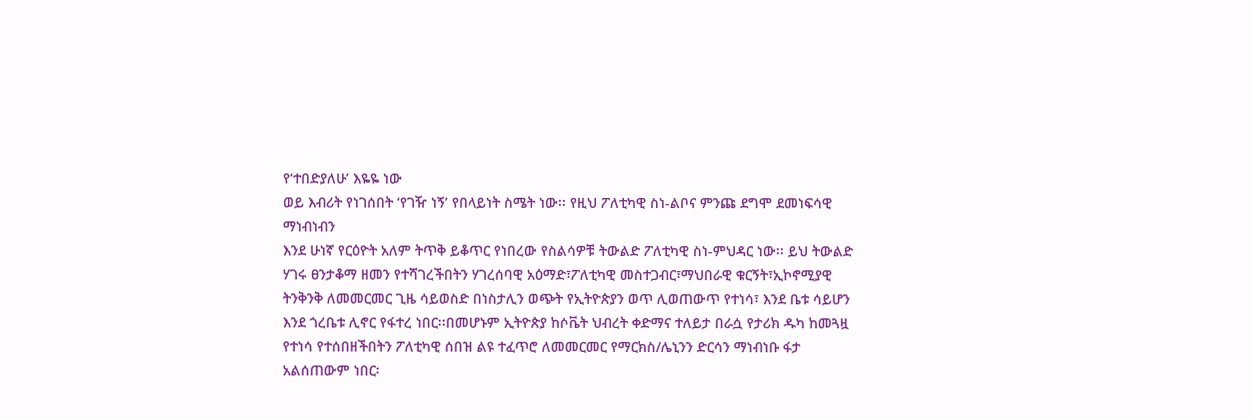የ‘ተበድያለሁ’ እዬዬ ነው
ወይ እብሪት የነገሰበት ‘የገዥ ነኝ’ የበላይነት ስሜት ነው፡፡ የዚህ ፖለቲካዊ ስነ-ልቦና ምንጩ ደግሞ ደመነፍሳዊ ማነብነብን
እንደ ሁነኛ የርዕዮት አለም ትጥቅ ይቆጥር የነበረው የስልሳዎቹ ትውልድ ፖለቲካዊ ስነ-ምህዳር ነው፡፡ ይህ ትውልድ ሃገሩ ፀንታቆማ ዘመን የተሻገረችበትን ሃገረሰባዊ አዕማድ፣ፖለቲካዊ መስተጋብር፣ማህበራዊ ቁርኝት፣ኢኮኖሚያዊ ትንቅንቅ ለመመርመር ጊዜ ሳይወስድ በነስታሊን ወጭት የኢትዮጵያን ወጥ ሊወጠውጥ የተነሳ፣ እንደ ቤቱ ሳይሆን እንደ ጎረቤቱ ሊኖር የፋተረ ነበር፡፡በመሆኑም ኢትዮጵያ ከሶቬት ህብረት ቀድማና ተለይታ በራሷ የታሪክ ዱካ ከመጓዟ የተነሳ የተሰበዘችበትን ፖለቲካዊ ሰበዝ ልዩ ተፈጥሮ ለመመርመር የማርክስ/ሌኒንን ድርሳን ማነብነቡ ፋታ አልሰጠውም ነበር፡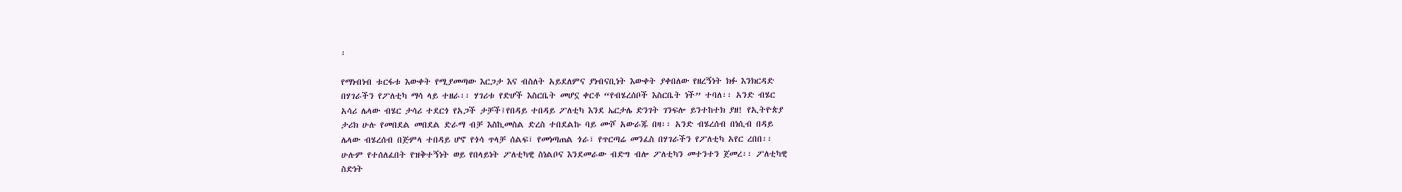፡

የማነብነብ ቱርፋቱ እውቀት የሚያመጣው እርጋታ እና ብስለት አይደለምና ያነብናቢነት እውቀት ያቀበለው የዘረኝነት ክፉ እንክርዳድ
በሃገራችን የፖለቲካ ማሳ ላይ ተዘራ፡፡ ሃገሪቱ የድሆች እስርቤት መሆኗ ቀርቶ “የብሄረሰቦች እስርቤት ነች” ተባለ፡፡ አንድ ብሄር
አሳሪ ሌላው ብሄር ታሳሪ ተደርጎ የአጋች ታቻች፤የበዳይ ተበዳይ ፖለቲካ እንደ ኤርታሌ ድንገት ገንፍሎ ይንተከተክ ያዘ! የኢትዮጵያ
ታሪክ ሁሉ የመበደል መበደል ድራማ ብቻ እስኪመስል ድረስ ተበደልኩ ባይ ሙሾ አውራጁ በዛ፡፡ አንድ ብሄረሰብ በነሲብ በዳይ
ሌላው ብሄረሰብ በጅምላ ተበዳይ ሆኖ የጎሳ ጥላቻ ሰልፍ፣ የመነጣጠል ጎራ፣ የጥርጣሬ መንፈስ በሃገራችን የፖለቲካ አየር ረበበ፡፡
ሁሉም የተሰለፈበት የዝቅተኝነት ወይ የበላይነት ፖለቲካዊ ስነልቦና እንደመራው ብድግ ብሎ ፖለቲካን መተንተን ጀመረ፡፡ ፖለቲካዊ
ስድነት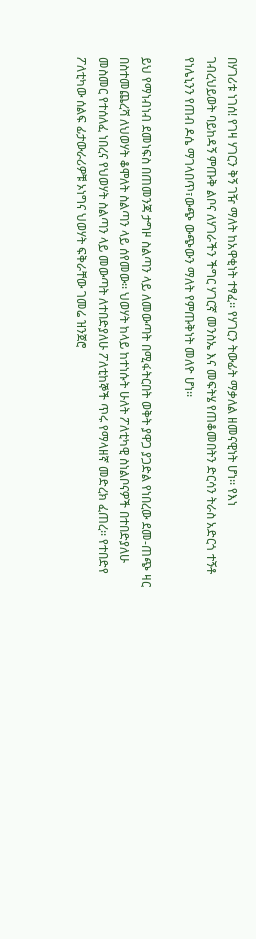በሃገሪቱ ነገሰ! የገዛ ሃገርን ቅኝ ገዥ ማለት ከአዋቂነት ተፃፈ፡፡ የሃገርን ትውፊት ማቃለል ዘመናዊነት ሆነ፡፡ የእነ
ገብረህይወት ባይከዳኝ ምጡቅ ልቦና ለሃገራችን ችግር ሃገርኛ መንስኤ እና መፍትሄ የጠቆመበትን ድርሳን ትራስ አድርጎ ተኝቶ
የነሌኒንን የጠብ ዶሴ ማገላበጥ፣ውጭ ውጭውን ማለት የምጡቅነት መለዮ ሆነ፡፡

ይህ የማነብነብ ደመነፍስ በጠመንጃ ታግዞ ስልጣን ላይ ለመውጣት በሚፋትርበት ወቅት ያዋጋ ያጋድል የነበረው ደመ-ጠጭ ዛር
በስተመጨረሻ ለህወሃት ቆሞለት ስልጣን ላይ ሰየመው፡፡ ህወሃት ከላይ ከተነሱት ሁለት ፖለቲካዊ ስነልቦናዎች በተበድያለሁ
መስመር የተሰለፈ ነበረና የህወሃት ስልጣን ላይ መውጣት ለተበድያለሁ ፖለቲከኞች ጥሩ የማላዘኛ መድረክ ፈጠረ፡፡ የተበድየ
ፖለቲካው ሰልፍ ፊታውራሪዎቹ ኦነግና ህወሃት ፍቅራቸው ገመሬ ዝንጀሮ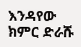እንዳየው ክምር ድራሹ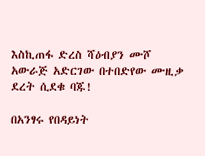እስኪጠፋ ድረስ ሻዕብያን ሙሾ
አውራጅ አድርገው በተበድየው ሙዚቃ ደረት ሲደቁ ባጁ!

በአንፃሩ የበዳይነት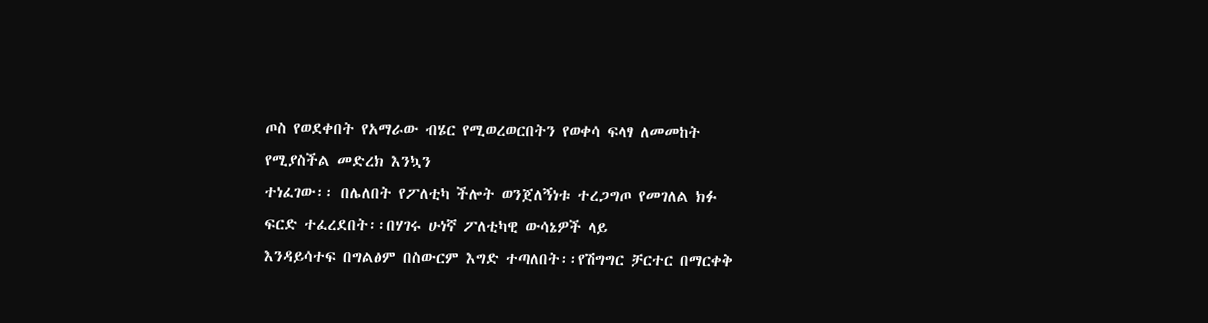ጦስ የወደቀበት የአማራው ብሄር የሚወረወርበትን የወቀሳ ፍላፃ ለመመከት የሚያስችል መድረክ እንኳን
ተነፈገው፡፡ በሌለበት የፖለቲካ ችሎት ወንጀለኝነቱ ተረጋግጦ የመገለል ክፉ ፍርድ ተፈረደበት፡፡በሃገሩ ሁነኛ ፖለቲካዊ ውሳኔዎች ላይ
እንዳይሳተፍ በግልፅም በስውርም እግድ ተጣለበት፡፡የሽግግር ቻርተር በማርቀቅ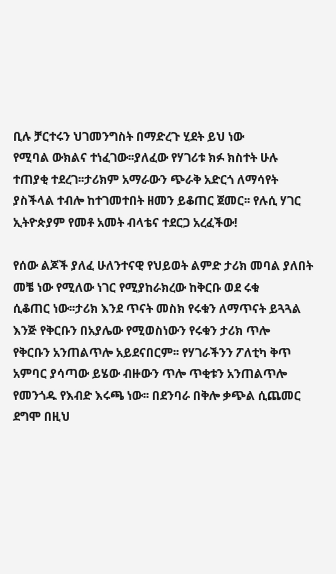ቢሉ ቻርተሩን ህገመንግስት በማድረጉ ሂደት ይህ ነው
የሚባል ውክልና ተነፈገው፡፡ያለፈው የሃገሪቱ ክፉ ክስተት ሁሉ ተጠያቂ ተደረገ፡፡ታሪክም አማራውን ጭራቅ አድርጎ ለማሳየት
ያስችላል ተብሎ ከተገመተበት ዘመን ይቆጠር ጀመር፡፡ የሉሲ ሃገር ኢትዮጵያም የመቶ አመት ብላቴና ተደርጋ አረፈችው!

የሰው ልጆች ያለፈ ሁለንተናዊ የህይወት ልምድ ታሪክ መባል ያለበት መቼ ነው የሚለው ነገር የሚያከራክረው ከቅርቡ ወደ ሩቁ
ሲቆጠር ነው፡፡ታሪክ እንደ ጥናት መስክ የሩቁን ለማጥናት ይጓጓል እንጅ የቅርቡን በአያሌው የሚወስነውን የሩቁን ታሪክ ጥሎ
የቅርቡን አንጠልጥሎ አይደናበርም፡፡ የሃገራችንን ፖለቲካ ቅጥ አምባር ያሳጣው ይሄው ብዙውን ጥሎ ጥቂቱን አንጠልጥሎ
የመንጎዱ የእብድ እሩጫ ነው፡፡ በደንባራ በቅሎ ቃጭል ሲጨመር ደግሞ በዚህ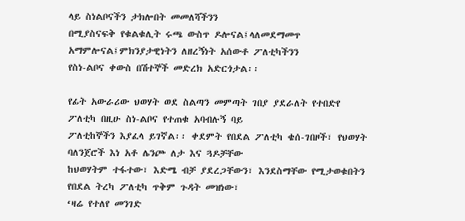ላይ ስነልቦናችን ታክሎበት መመለሻችንን
በሚያስናፍቅ የቁልቁሊት ሩጫ ውስጥ ዶሎናል፤ላለመደማመጥ አማምሎናል፤ምክንያታዊነትን ለዘረኝነት አሰውቶ ፖለቲካችንን
የስነ-ልቦና ቀውስ በሽተኞች መድረክ አድርጎታል፡፡

የፊት አውራሪው ህወሃት ወደ ስልጣን መምጣት ገበያ ያደራለት የተበድየ ፖለቲካ በዚሁ ስነ-ልቦና የተጠቁ አባብሉኝ ባይ
ፖለቲከኞችን እያፈላ ይገኛል፡፡ ቀደምት የበደል ፖለቲካ ቄሰ-ገበዞች፣ የህወሃት ባለንጀሮች እነ አቶ ሌንጮ ለታ እና ጓዶቻቸው
ከህወሃትም ተፋተው፣ እድሜ ብቻ ያደረጋቸውን፣ እንደስማቸው የሚታወቁበትን የበደል ትረካ ፖለቲካ ጥቅም ጉዳት መዝነው፣
‘ዛሬ የተለየ መንገድ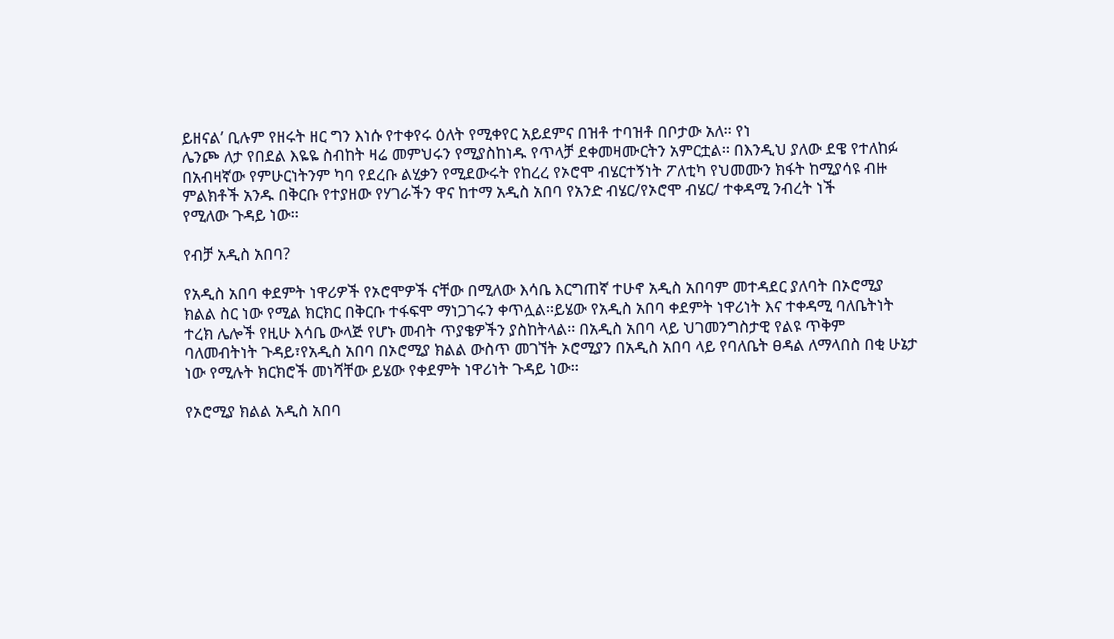ይዘናል’ ቢሉም የዘሩት ዘር ግን እነሱ የተቀየሩ ዕለት የሚቀየር አይደምና በዝቶ ተባዝቶ በቦታው አለ፡፡ የነ
ሌንጮ ለታ የበደል እዬዬ ስብከት ዛሬ መምህሩን የሚያስከነዱ የጥላቻ ደቀመዛሙርትን አምርቷል፡፡ በእንዲህ ያለው ደዌ የተለከፉ
በአብዛኛው የምሁርነትንም ካባ የደረቡ ልሂቃን የሚደውሩት የከረረ የኦሮሞ ብሄርተኝነት ፖለቲካ የህመሙን ክፋት ከሚያሳዩ ብዙ
ምልክቶች አንዱ በቅርቡ የተያዘው የሃገራችን ዋና ከተማ አዲስ አበባ የአንድ ብሄር/የኦሮሞ ብሄር/ ተቀዳሚ ንብረት ነች
የሚለው ጉዳይ ነው፡፡

የብቻ አዲስ አበባ?

የአዲስ አበባ ቀደምት ነዋሪዎች የኦሮሞዎች ናቸው በሚለው እሳቤ እርግጠኛ ተሁኖ አዲስ አበባም መተዳደር ያለባት በኦሮሚያ
ክልል ስር ነው የሚል ክርክር በቅርቡ ተፋፍሞ ማነጋገሩን ቀጥሏል፡፡ይሄው የአዲስ አበባ ቀደምት ነዋሪነት እና ተቀዳሚ ባለቤትነት
ተረክ ሌሎች የዚሁ እሳቤ ውላጅ የሆኑ መብት ጥያቄዎችን ያስከትላል፡፡ በአዲስ አበባ ላይ ህገመንግስታዊ የልዩ ጥቅም
ባለመብትነት ጉዳይ፣የአዲስ አበባ በኦሮሚያ ክልል ውስጥ መገኘት ኦሮሚያን በአዲስ አበባ ላይ የባለቤት ፀዳል ለማላበስ በቂ ሁኔታ
ነው የሚሉት ክርክሮች መነሻቸው ይሄው የቀደምት ነዋሪነት ጉዳይ ነው፡፡

የኦሮሚያ ክልል አዲስ አበባ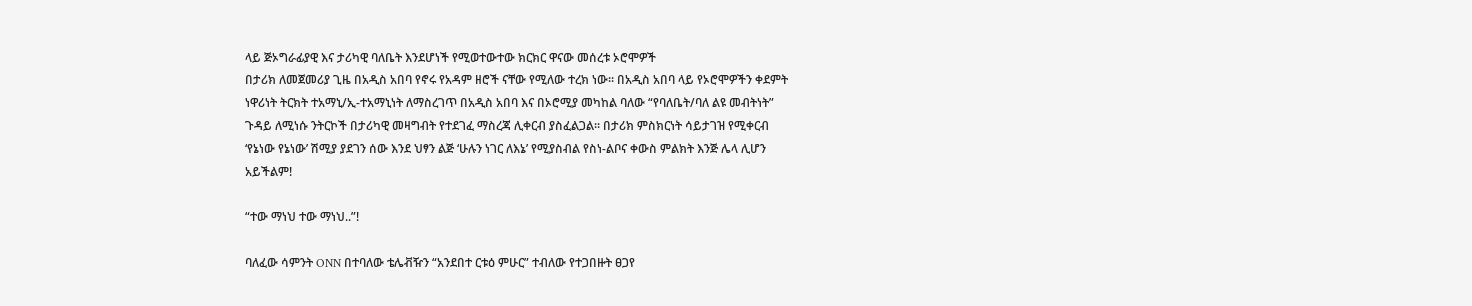ላይ ጅኦግራፊያዊ እና ታሪካዊ ባለቤት እንደሆነች የሚወተውተው ክርክር ዋናው መሰረቱ ኦሮሞዎች
በታሪክ ለመጀመሪያ ጊዜ በአዲስ አበባ የኖሩ የአዳም ዘሮች ናቸው የሚለው ተረክ ነው፡፡ በአዲስ አበባ ላይ የኦሮሞዎችን ቀደምት
ነዋሪነት ትርክት ተአማኒ/ኢ-ተአማኒነት ለማስረገጥ በአዲስ አበባ እና በኦሮሚያ መካከል ባለው “የባለቤት/ባለ ልዩ መብትነት”
ጉዳይ ለሚነሱ ንትርኮች በታሪካዊ መዛግብት የተደገፈ ማስረጃ ሊቀርብ ያስፈልጋል፡፡ በታሪክ ምስክርነት ሳይታገዝ የሚቀርብ
‘የኔነው የኔነው’ ሽሚያ ያደገን ሰው እንደ ህፃን ልጅ ‘ሁሉን ነገር ለእኔ’ የሚያስብል የስነ-ልቦና ቀውስ ምልክት እንጅ ሌላ ሊሆን
አይችልም!

“ተው ማነህ ተው ማነህ..”!

ባለፈው ሳምንት ONN በተባለው ቴሌቭዥን “አንደበተ ርቱዕ ምሁር” ተብለው የተጋበዙት ፀጋየ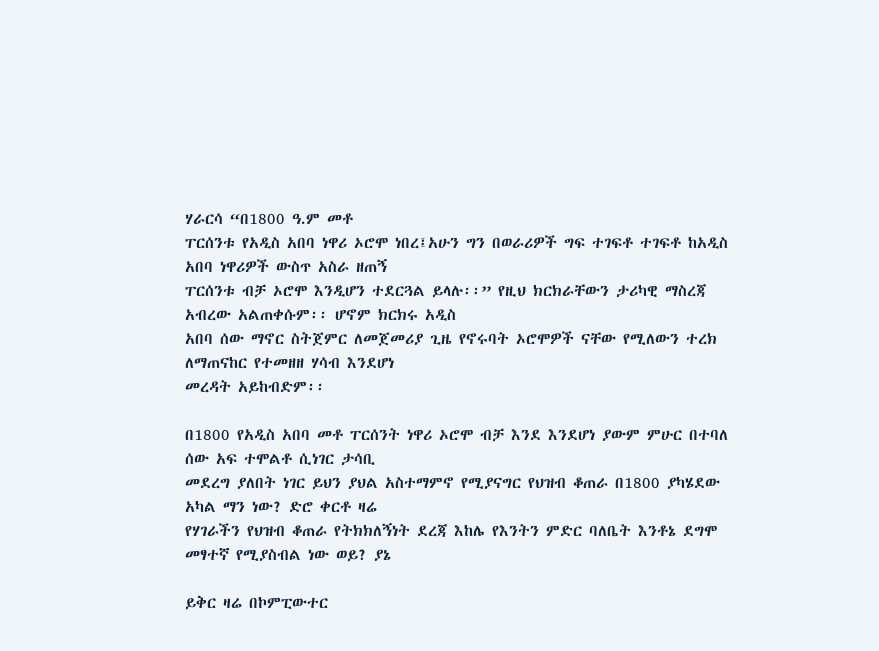ሃራርሳ “በ1800 ዓ.ም መቶ
ፐርሰንቱ የአዲስ አበባ ነዋሪ ኦሮሞ ነበረ፤አሁን ግን በወራሪዎች ግፍ ተገፍቶ ተገፍቶ ከአዲስ አበባ ነዋሪዎች ውስጥ አስራ ዘጠኝ
ፐርሰንቱ ብቻ ኦሮሞ እንዲሆን ተደርጓል ይላሉ፡፡” የዚህ ክርክራቸውን ታሪካዊ ማስረጃ አብረው አልጠቀሱም፡፡ ሆኖም ክርክሩ አዲስ
አበባ ሰው ማኖር ስትጀምር ለመጀመሪያ ጊዜ የኖሩባት ኦሮሞዎች ናቸው የሚለውን ተረክ ለማጠናከር የተመዘዘ ሃሳብ እንደሆነ
መረዳት አይከብድም፡፡

በ1800 የአዲስ አበባ መቶ ፐርሰንት ነዋሪ ኦሮሞ ብቻ እንደ እንደሆነ ያውም ምሁር በተባለ ሰው አፍ ተሞልቶ ሲነገር ታሳቢ
መደረግ ያለበት ነገር ይህን ያህል አስተማምኖ የሚያናግር የህዝብ ቆጠራ በ1800 ያካሄደው አካል ማን ነው? ድሮ ቀርቶ ዛሬ
የሃገራችን የህዝብ ቆጠራ የትክክለኝነት ደረጃ እከሌ የእንትን ምድር ባለቤት እንቶኔ ደግሞ መፃተኛ የሚያስብል ነው ወይ? ያኔ

ይቅር ዛሬ በኮምፒውተር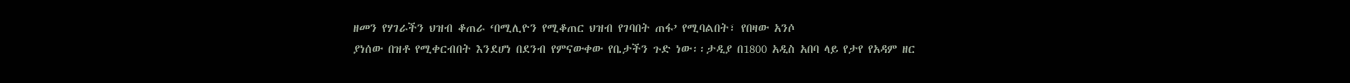ዘመን የሃገራችን ህዝብ ቆጠራ ‘በሚሊዮን የሚቆጠር ህዝብ የገባበት ጠፋ’ የሚባልበት፣ የበዛው አንሶ
ያነሰው በዝቶ የሚቀርብበት እንደሆነ በደንብ የምናውቀው የቤታችን ጉድ ነው፡፡ታዲያ በ1800 አዲስ አበባ ላይ የታየ የአዳም ዘር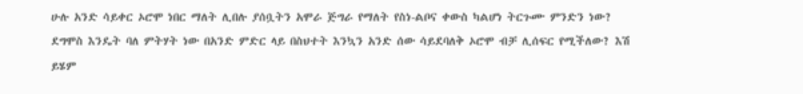ሁሉ አንድ ሳይቀር ኦሮሞ ነበር ማለት ሊበሉ ያሰቧትን አሞራ ጅግራ የማለት የስነ-ልቦና ቀውስ ካልሆነ ትርጉሙ ምንድን ነው?
ደግሞስ እንዴት ባለ ምትሃት ነው በአንድ ምድር ላይ በስህተት እንኳን አንድ ሰው ሳይደባለቅ ኦሮሞ ብቻ ሊሰፍር የሚችለው? እሽ
ይሄም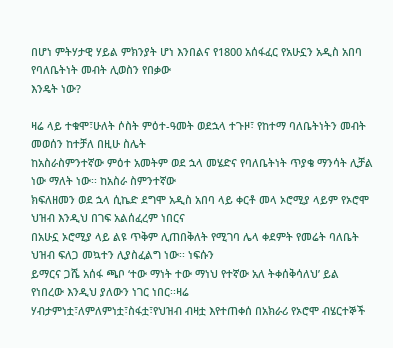በሆነ ምትሃታዊ ሃይል ምክንያት ሆነ እንበልና የ1800 አሰፋፈር የአሁኗን አዲስ አበባ የባለቤትነት መብት ሊወስን የበቃው
እንዴት ነው?

ዛሬ ላይ ተቁሞ፣ሁለት ሶስት ምዕተ-ዓመት ወደኋላ ተጉዞ፣ የከተማ ባለቤትነትን መብት መወሰን ከተቻለ በዚሁ ስሌት
ከአስራስምንተኛው ምዕተ አመትም ወደ ኋላ መሄድና የባለቤትነት ጥያቄ ማንሳት ሊቻል ነው ማለት ነው፡፡ ከአስራ ስምንተኛው
ክፍለዘመን ወደ ኋላ ሲኬድ ደግሞ አዲስ አበባ ላይ ቀርቶ መላ ኦሮሚያ ላይም የኦሮሞ ህዝብ እንዲህ በገፍ አልሰፈረም ነበርና
በአሁኗ ኦሮሚያ ላይ ልዩ ጥቅም ሊጠበቅለት የሚገባ ሌላ ቀደምት የመሬት ባለቤት ህዝብ ፍለጋ መኳተን ሊያስፈልግ ነው፡፡ ነፍሱን
ይማርና ጋሼ አሰፋ ጫቦ ‘ተው ማነት ተው ማነህ የተኛው አለ ትቀሰቅሳለህ’ ይል የነበረው እንዲህ ያለውን ነገር ነበር፡፡ዛሬ
ሃብታምነቷ፣ለምለምነቷ፣ስፋቷ፣የህዝብ ብዛቷ እየተጠቀሰ በአክራሪ የኦሮሞ ብሄርተኞች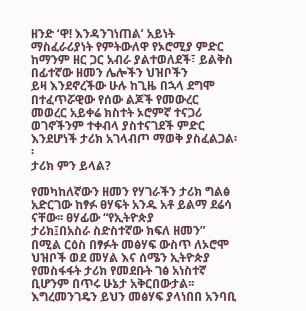ዘንድ ‘ዋ! እንዳንገነጠል’ አይነት
ማስፈራሪያነት የምትውለዋ የኦሮሚያ ምድር ከማንም ዘር ጋር አብራ ያልተወለደች፣ ይልቅስ በፊተኛው ዘመን ሌሎችን ህዝቦችን
ይዛ እንደኖረችው ሁሉ ከጊዜ በኋላ ደግሞ በተፈጥሯዊው የሰው ልጆች የመውረር መወረር አይቀሬ ክስተት ኦሮምኛ ተናጋሪ
ወገኖችንም ተቀብላ ያስተናገደች ምድር እንደሆነች ታሪክ አገላብጦ ማወቅ ያስፈልጋል፡፡
ታሪክ ምን ይላል?

የመካከለኛውን ዘመን የሃገራችን ታሪክ ግልፅ አድርገው ከፃፉ ፀሃፍት አንዱ አቶ ይልማ ደሬሳ ናቸው፡፡ ፀሃፊው “የኢትዮጵያ
ታሪክ፤በአስራ ስድስተኛው ክፍለ ዘመን” በሚል ርዕስ በፃፉት መፅሃፍ ውስጥ ለኦሮሞ ህዝቦች ወደ መሃል እና ሰሜን ኢትዮጵያ
የመስፋፋት ታሪክ የመደቡት ገፅ አነስተኛ ቢሆንም በጥሩ ሁኔታ አቅርበውታል፡፡ እግረመንገዴን ይህን መፅሃፍ ያላነበበ አንባቢ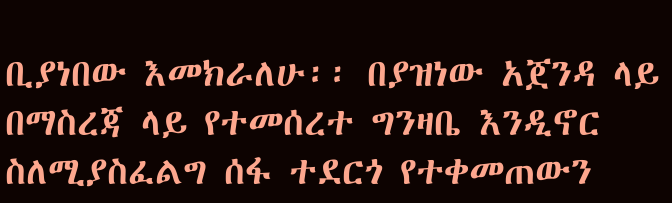ቢያነበው እመክራለሁ፡፡ በያዝነው አጀንዳ ላይ በማስረጃ ላይ የተመሰረተ ግንዛቤ እንዲኖር ስለሚያስፈልግ ሰፋ ተደርጎ የተቀመጠውን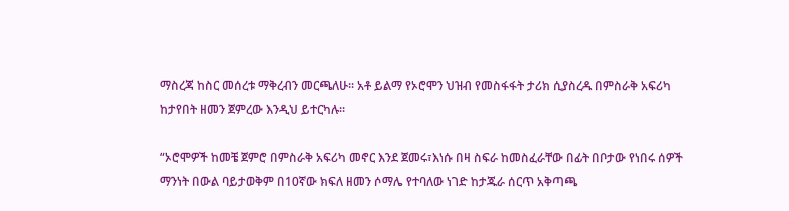ማስረጃ ከስር መሰረቱ ማቅረብን መርጫለሁ፡፡ አቶ ይልማ የኦሮሞን ህዝብ የመስፋፋት ታሪክ ሲያስረዱ በምስራቅ አፍሪካ
ከታየበት ዘመን ጀምረው እንዲህ ይተርካሉ፡፡

“ኦሮሞዎች ከመቼ ጀምሮ በምስራቅ አፍሪካ መኖር እንደ ጀመሩ፣እነሱ በዛ ስፍራ ከመስፈራቸው በፊት በቦታው የነበሩ ሰዎች
ማንነት በውል ባይታወቅም በ10ኛው ክፍለ ዘመን ሶማሌ የተባለው ነገድ ከታጁራ ሰርጥ አቅጣጫ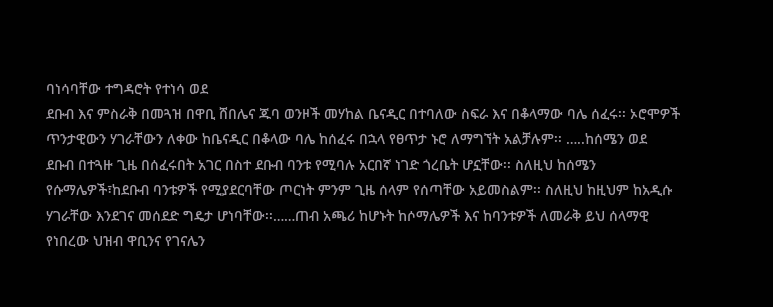ባነሳባቸው ተግዳሮት የተነሳ ወደ
ደቡብ እና ምስራቅ በመጓዝ በዋቢ ሸበሌና ጁባ ወንዞች መሃከል ቤናዲር በተባለው ስፍራ እና በቆላማው ባሌ ሰፈሩ፡፡ ኦሮሞዎች
ጥንታዊውን ሃገራቸውን ለቀው ከቤናዲር በቆላው ባሌ ከሰፈሩ በኋላ የፀጥታ ኑሮ ለማግኘት አልቻሉም፡፡ …..ከሰሜን ወደ
ደቡብ በተጓዙ ጊዜ በሰፈሩበት አገር በስተ ደቡብ ባንቱ የሚባሉ አርበኛ ነገድ ጎረቤት ሆኗቸው፡፡ ስለዚህ ከሰሜን
የሱማሌዎች፣ከደቡብ ባንቱዎች የሚያደርባቸው ጦርነት ምንም ጊዜ ሰላም የሰጣቸው አይመስልም፡፡ ስለዚህ ከዚህም ከአዲሱ
ሃገራቸው እንደገና መሰደድ ግዴታ ሆነባቸው፡፡……ጠብ አጫሪ ከሆኑት ከሶማሌዎች እና ከባንቱዎች ለመራቅ ይህ ሰላማዊ
የነበረው ህዝብ ዋቢንና የገናሌን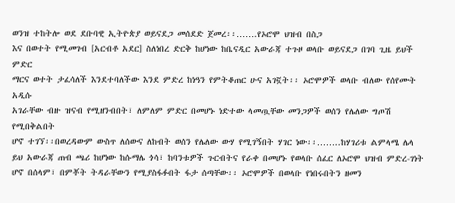ወንዝ ተከትሎ ወደ ደቡባዊ ኢትዮጵያ ወይናደጋ መሰደድ ጀመረ፡፡…….የኦሮሞ ህዝብ በስጋ
እና በወተት የሚመገብ [አርብቶ አደር] ስለነበረ ድርቅ ከሆነው ከቤናዲር አውራጃ ተጉዞ ወላቡ ወይናደጋ በገባ ጊዜ ይህች ምድር
ማርና ወተት ታፈሳለች እንደተባለችው እንደ ምድረ ከነዓን የምትቆጠር ሁና አገኟት፡፡ ኦሮሞዎች ወላቡ ብለው የሰየሙት አዲሱ
አገራቸው ብዙ ዝናብ የሚዘንብበት፣ ለምለም ምድር በመሆኑ ነድተው ላመጧቸው መንጋዎች ወሰን የሌለው ግጦሽ የሚበቅልበት
ሆኖ ተገኘ፡፡በወረዳውም ውስጥ ለሰውና ለከብት ወሰን የሌለው ውሃ የሚገኝበት ሃገር ነው፡፡……..ከሃገሪቱ ልምላሜ ሌላ
ይህ አውራጃ ጠብ ጫሪ ከሆነው ከሱማሌ ጎሳ፣ ከባንቱዎች ጉርብትና የራቀ በመሆኑ የወላቡ ሰፈር ለኦሮሞ ህዝብ ምድረ-ገነት
ሆኖ በሰላም፣ በምቾት ትዳራቸውን የሚያስፋፉበት ፋታ ሰጣቸው፡፡ ኦሮሞዎች በወላቡ የነበሩበትን ዘመን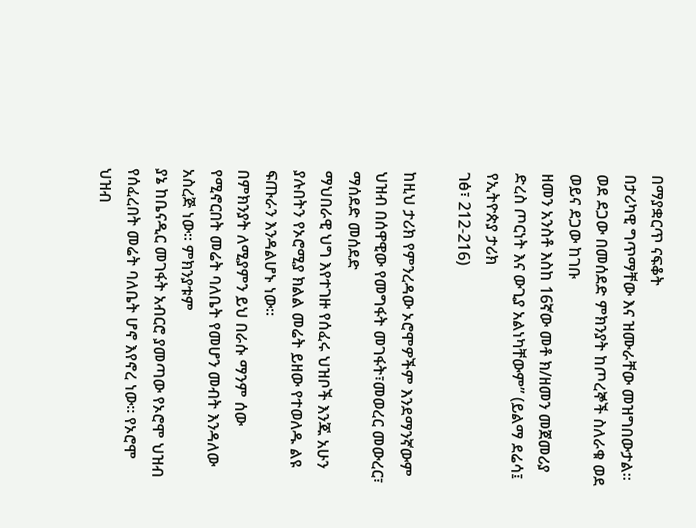በማያቋርጥ ናፍቆት
በታሪካዊ ግጥማቸው እና ዝሙራቸው መዝግበውታል፡፡ወደ ደጋው በመሰደድ ምክንያት ከጦረኞች ስለራቁ ወደ ወይና ደጋው ከገቡ
ዘመን አንስቶ እስከ 16ኛው መቶ ክ/ዘመን መጀመሪያ ድረስ ጦርነት እና ውጊያ አልነካቸውም” (ይልማ ደሬሳ፤ የኢትዮጵያ ታሪክ
ገፅ፣ 212-216)

ከዚህ ታሪክ የምንረዳው ኦሮሞዎችም እንደማንኛውም ህዝብ በሰዋዊው የመግፋት መገፋት፣መወረር መውረር፣ ማሰደድ መሰደድ
ማህበራዊ ህግ እየተገዙ የሰፈሩ ህዝቦች እንጁ አሁን ያሉበትን የኦሮሚያ ክልል መሬት ይዘው የተወለዱ ልዩ ፍጡራን እንዳልሆኑ ነው፡፡
በምክንያት ለሚያምን ይህ በራሱ ማንም ሰው የሚኖርበት መሬት ባለቤት የመሆን መብት እንዳለው አስረጅ ነው፡፡ ምክንያቱም
ያኔ ከቤናዲር መገፋት አብርሮ ያመጣው የኦሮሞ ህዝብ የሰፈረበት መሬት ባለቤት ሆኖ እየኖረ ነው፡፡ የኦሮሞ ህዝብ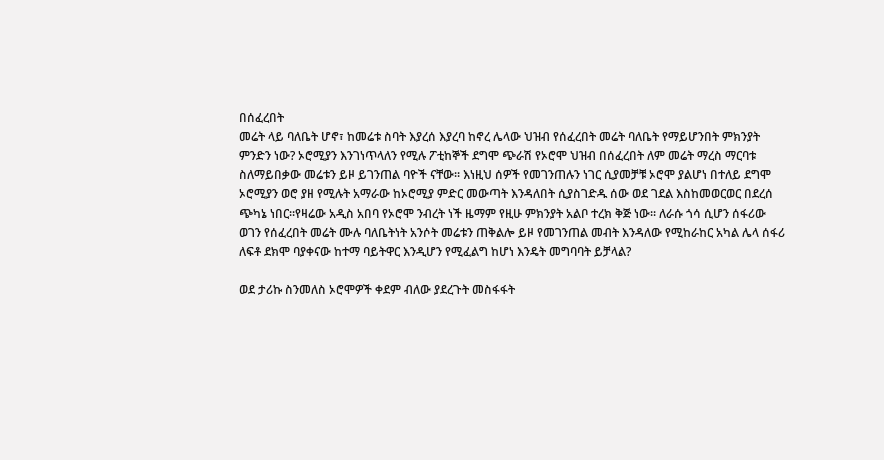በሰፈረበት
መሬት ላይ ባለቤት ሆኖ፣ ከመሬቱ ስባት እያረሰ እያረባ ከኖረ ሌላው ህዝብ የሰፈረበት መሬት ባለቤት የማይሆንበት ምክንያት
ምንድን ነው? ኦሮሚያን እንገነጥላለን የሚሉ ፖቲከኞች ደግሞ ጭራሽ የኦሮሞ ህዝብ በሰፈረበት ለም መሬት ማረስ ማርባቱ
ስለማይበቃው መሬቱን ይዞ ይገንጠል ባዮች ናቸው፡፡ እነዚህ ሰዎች የመገንጠሉን ነገር ሲያመቻቹ ኦሮሞ ያልሆነ በተለይ ደግሞ
ኦሮሚያን ወሮ ያዘ የሚሉት አማራው ከኦሮሚያ ምድር መውጣት እንዳለበት ሲያስገድዱ ሰው ወደ ገደል እስከመወርወር በደረሰ
ጭካኔ ነበር፡፡የዛሬው አዲስ አበባ የኦሮሞ ንብረት ነች ዜማም የዚሁ ምክንያት አልቦ ተረክ ቅጅ ነው፡፡ ለራሱ ጎሳ ሲሆን ሰፋሪው
ወገን የሰፈረበት መሬት ሙሉ ባለቤትነት አንሶት መሬቱን ጠቅልሎ ይዞ የመገንጠል መብት እንዳለው የሚከራከር አካል ሌላ ሰፋሪ
ለፍቶ ደክሞ ባያቀናው ከተማ ባይትዋር እንዲሆን የሚፈልግ ከሆነ እንዴት መግባባት ይቻላል?

ወደ ታሪኩ ስንመለስ ኦሮሞዎች ቀደም ብለው ያደረጉት መስፋፋት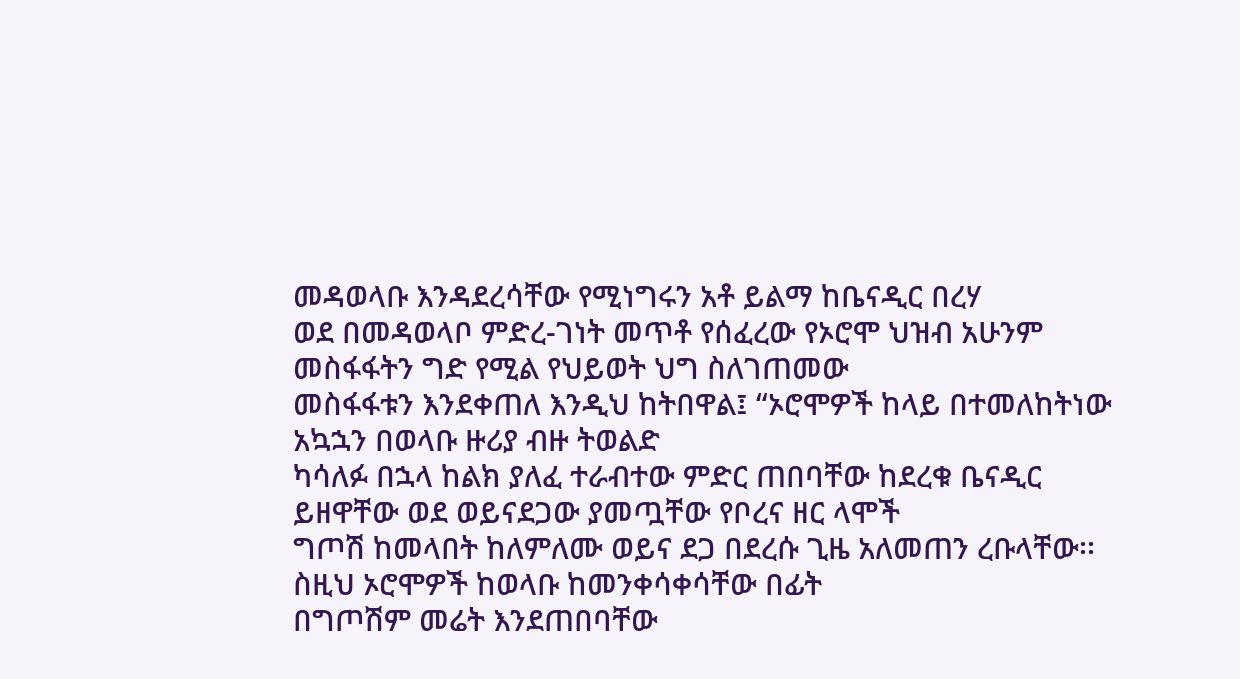መዳወላቡ እንዳደረሳቸው የሚነግሩን አቶ ይልማ ከቤናዲር በረሃ
ወደ በመዳወላቦ ምድረ-ገነት መጥቶ የሰፈረው የኦሮሞ ህዝብ አሁንም መስፋፋትን ግድ የሚል የህይወት ህግ ስለገጠመው
መስፋፋቱን እንደቀጠለ እንዲህ ከትበዋል፤ “ኦሮሞዎች ከላይ በተመለከትነው አኳኋን በወላቡ ዙሪያ ብዙ ትወልድ
ካሳለፉ በኋላ ከልክ ያለፈ ተራብተው ምድር ጠበባቸው ከደረቁ ቤናዲር ይዘዋቸው ወደ ወይናደጋው ያመጧቸው የቦረና ዘር ላሞች
ግጦሽ ከመላበት ከለምለሙ ወይና ደጋ በደረሱ ጊዜ አለመጠን ረቡላቸው፡፡ ስዚህ ኦሮሞዎች ከወላቡ ከመንቀሳቀሳቸው በፊት
በግጦሽም መሬት እንደጠበባቸው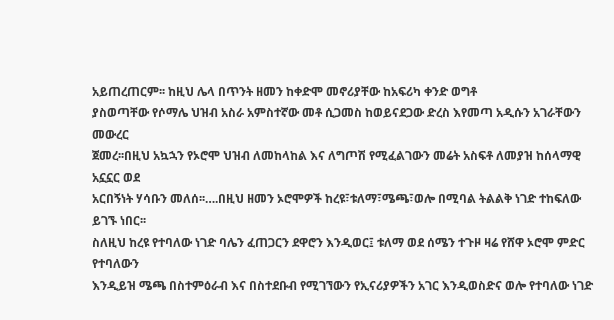አይጠረጠርም፡፡ ከዚህ ሌላ በጥንት ዘመን ከቀድሞ መኖሪያቸው ከአፍሪካ ቀንድ ወግቶ
ያስወጣቸው የሶማሌ ህዝብ አስራ አምስተኛው መቶ ሲጋመስ ከወይናደጋው ድረስ እየመጣ አዲሱን አገራቸውን መውረር
ጀመረ፡፡በዚህ አኳኋን የኦሮሞ ህዝብ ለመከላከል እና ለግጦሽ የሚፈልገውን መሬት አስፍቶ ለመያዝ ከሰላማዊ አኗኗር ወደ
አርበኝነት ሃሳቡን መለሰ፡፡….በዚህ ዘመን ኦሮሞዎች ከረዩ፣ቱለማ፣ሜጫ፣ወሎ በሚባል ትልልቅ ነገድ ተከፍለው ይገኙ ነበር፡፡
ስለዚህ ከረዩ የተባለው ነገድ ባሌን ፈጠጋርን ደዋሮን እንዲወር፤ ቱለማ ወደ ሰሜን ተጉዞ ዛሬ የሸዋ ኦሮሞ ምድር የተባለውን
እንዲይዝ ሜጫ በስተምዕራብ እና በስተደቡብ የሚገኘውን የኢናሪያዎችን አገር እንዲወስድና ወሎ የተባለው ነገድ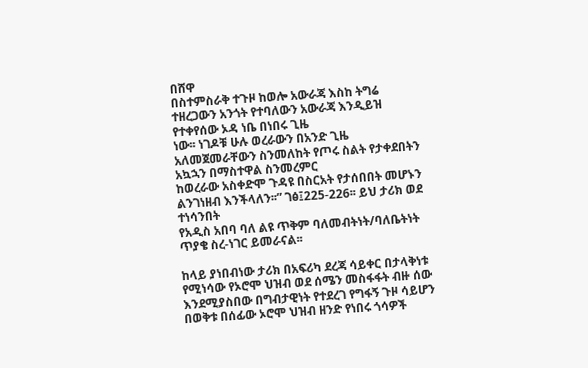በሸዋ
በስተምስራቅ ተጉዞ ከወሎ አውራጃ እስከ ትግሬ ተዘረጋውን አንጎት የተባለውን አውራጃ እንዲይዝ የተቀየሰው ኦዳ ነቤ በነበሩ ጊዜ
ነው፡፡ ነገዶቹ ሁሉ ወረራውን በአንድ ጊዜ አለመጀመራቸውን ስንመለከት የጦሩ ስልት የታቀደበትን አኳኋን በማስተዋል ስንመረምር
ከወረራው አስቀድሞ ጉዳዩ በስርአት የታሰበበት መሆኑን ልንገነዘብ እንችላለን፡፡” ገፅ፤225-226፡፡ ይህ ታሪክ ወደ ተነሳንበት
የአዲስ አበባ ባለ ልዩ ጥቅም ባለመብትነት/ባለቤትነት ጥያቄ ስረ-ነገር ይመራናል፡፡

ከላይ ያነበብነው ታሪክ በአፍሪካ ደረጃ ሳይቀር በታላቅነቱ የሚነሳው የኦሮሞ ህዝብ ወደ ሰሜን መስፋፋት ብዙ ሰው
እንደሚያስበው በግብታዊነት የተደረገ የግፋኝ ጉዞ ሳይሆን በወቅቱ በሰፊው ኦሮሞ ህዝብ ዘንድ የነበሩ ጎሳዎች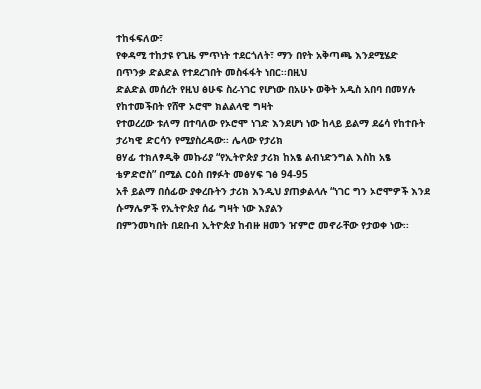ተከፋፍለው፣
የቀዳሚ ተከታዩ የጊዜ ምጥነት ተደርጎለት፣ ማን በየት አቅጣጫ እንደሚሄድ በጥንቃ ድልድል የተደረገበት መስፋፋት ነበር፡፡በዚህ
ድልድል መሰረት የዚህ ፅሁፍ ስረ-ነገር የሆነው በአሁኑ ወቅት አዲስ አበባ በመሃሉ የከተመችበት የሸዋ ኦሮሞ ክልልላዊ ግዛት
የተወረረው ቱለማ በተባለው የኦሮሞ ነገድ እንደሆነ ነው ከላይ ይልማ ደሬሳ የከተቡት ታሪካዊ ድርሳን የሚያስረዳው፡፡ ሌላው የታሪክ
ፀሃፊ ተክለፃዲቅ መኩሪያ “የኢትዮጵያ ታሪክ ከአፄ ልብነድንግል እስከ አፄ ቴዎድሮስ” በሚል ርዕስ በፃፉት መፅሃፍ ገፅ 94-95
አቶ ይልማ በሰፊው ያቀረቡትን ታሪክ እንዲህ ያጠቃልላሉ “ነገር ግን ኦሮሞዎች እንደ ሱማሌዎች የኢትዮጵያ ሰፊ ግዛት ነው እያልን
በምንመካበት በደቡብ ኢትዮጵያ ከብዙ ዘመን ዠምሮ መኖራቸው የታወቀ ነው፡፡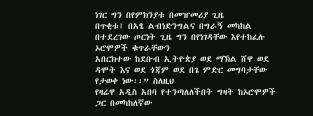ነገር ግን በየምክንያቱ በመዠመሪያ ጊዜ
በጥቂቱ፤ በአፄ ልብነድንግልና በግራኝ መካከል በተደረገው ጦርነት ጊዜ ግን በየነገዳቸው እየተከፈሉ ኦሮሞዎች ቁጥራቸውን
አበርክተው ከደቡብ ኢትዮጵያ ወደ ማኽል ሸዋ ወደ ዳሞት እና ወደ ጎጃም ወደ በጌ ምድር መግባታቸው የታወቀ ነው፡፡” ስለዚህ
የዛሬዋ አዲስ አበባ የተንጣለለችበት ግዛት ከኦሮሞዎች ጋር በመካከለኛው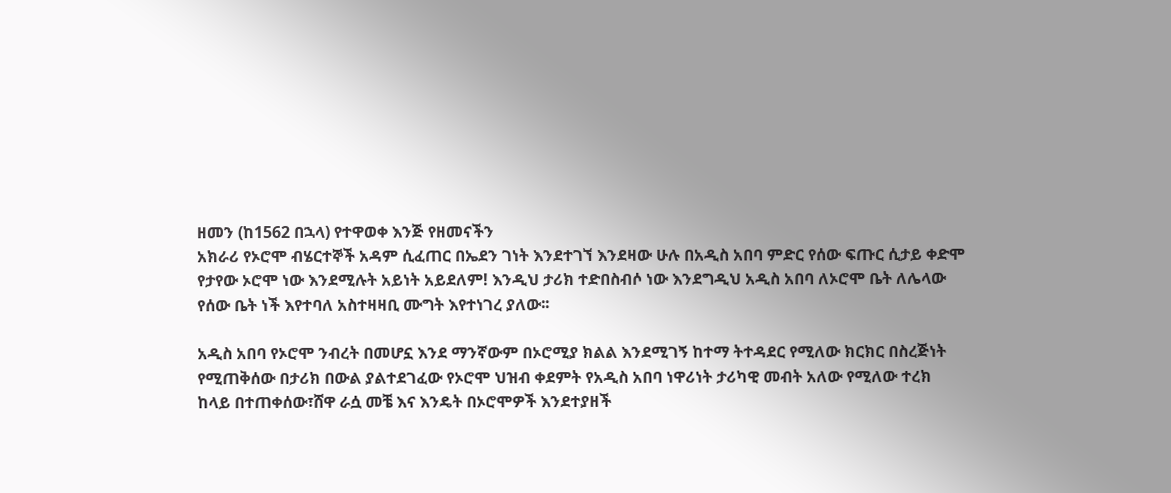ዘመን (ከ1562 በኋላ) የተዋወቀ እንጅ የዘመናችን
አክራሪ የኦሮሞ ብሄርተኞች አዳም ሲፈጠር በኤደን ገነት እንደተገኘ እንደዛው ሁሉ በአዲስ አበባ ምድር የሰው ፍጡር ሲታይ ቀድሞ
የታየው ኦሮሞ ነው እንደሚሉት አይነት አይደለም! እንዲህ ታሪክ ተድበስብሶ ነው እንደግዲህ አዲስ አበባ ለኦሮሞ ቤት ለሌላው
የሰው ቤት ነች እየተባለ አስተዛዛቢ ሙግት እየተነገረ ያለው፡፡

አዲስ አበባ የኦሮሞ ንብረት በመሆኗ እንደ ማንኛውም በኦሮሚያ ክልል እንደሚገኝ ከተማ ትተዳደር የሚለው ክርክር በስረጅነት
የሚጠቅሰው በታሪክ በውል ያልተደገፈው የኦሮሞ ህዝብ ቀደምት የአዲስ አበባ ነዋሪነት ታሪካዊ መብት አለው የሚለው ተረክ
ከላይ በተጠቀሰው፣ሸዋ ራሷ መቼ እና እንዴት በኦሮሞዎች እንደተያዘች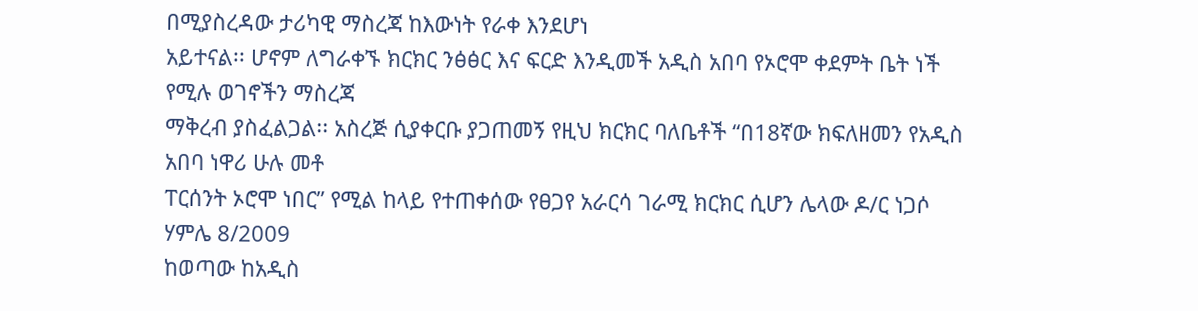በሚያስረዳው ታሪካዊ ማስረጃ ከእውነት የራቀ እንደሆነ
አይተናል፡፡ ሆኖም ለግራቀኙ ክርክር ንፅፅር እና ፍርድ እንዲመች አዲስ አበባ የኦሮሞ ቀደምት ቤት ነች የሚሉ ወገኖችን ማስረጃ
ማቅረብ ያስፈልጋል፡፡ አስረጅ ሲያቀርቡ ያጋጠመኝ የዚህ ክርክር ባለቤቶች “በ18ኛው ክፍለዘመን የአዲስ አበባ ነዋሪ ሁሉ መቶ
ፐርሰንት ኦሮሞ ነበር” የሚል ከላይ የተጠቀሰው የፀጋየ አራርሳ ገራሚ ክርክር ሲሆን ሌላው ዶ/ር ነጋሶ ሃምሌ 8/2009
ከወጣው ከአዲስ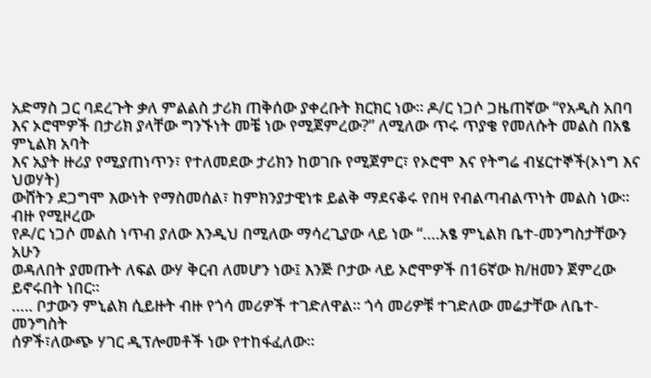አድማስ ጋር ባደረጉት ቃለ ምልልስ ታሪክ ጠቅሰው ያቀረቡት ክርክር ነው፡፡ ዶ/ር ነጋሶ ጋዜጠኛው “የአዲስ አበባ
እና ኦሮሞዎች በታሪክ ያላቸው ግንኙነት መቼ ነው የሚጀምረው?” ለሚለው ጥሩ ጥያቄ የመለሱት መልስ በአፄ ምኒልክ አባት
እና አያት ዙሪያ የሚያጠነጥን፣ የተለመደው ታሪክን ከወገቡ የሚጀምር፣ የኦሮሞ እና የትግሬ ብሄርተኞች(ኦነግ እና ህወሃት)
ውሸትን ደጋግሞ እውነት የማስመሰል፣ ከምክንያታዊነቱ ይልቅ ማደናቆሩ የበዛ የብልጣብልጥነት መልስ ነው፡፡ ብዙ የሚዞረው
የዶ/ር ነጋሶ መልስ ነጥብ ያለው እንዲህ በሚለው ማሳረጊያው ላይ ነው “….አፄ ምኒልክ ቤተ-መንግስታቸውን አሁን
ወዳለበት ያመጡት ለፍል ውሃ ቅርብ ለመሆን ነው፤ እንጅ ቦታው ላይ ኦሮሞዎች በ16ኛው ክ/ዘመን ጀምረው ይኖሩበት ነበር፡፡
….. ቦታውን ምኒልክ ሲይዙት ብዙ የጎሳ መሪዎች ተገድለዋል፡፡ ጎሳ መሪዎቹ ተገድለው መሬታቸው ለቤተ-መንግስት
ሰዎች፣ለውጭ ሃገር ዲፕሎመቶች ነው የተከፋፈለው፡፡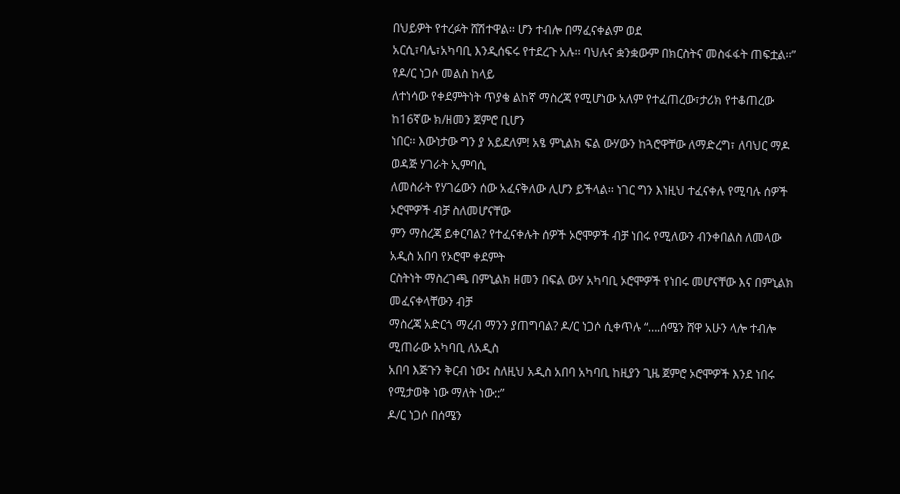በህይዎት የተረፉት ሸሽተዋል፡፡ ሆን ተብሎ በማፈናቀልም ወደ
አርሲ፣ባሌ፣አካባቢ እንዲሰፍሩ የተደረጉ አሉ፡፡ ባህሉና ቋንቋውም በክርስትና መስፋፋት ጠፍቷል፡፡” የዶ/ር ነጋሶ መልስ ከላይ
ለተነሳው የቀደምትነት ጥያቄ ልከኛ ማስረጃ የሚሆነው አለም የተፈጠረው፣ታሪክ የተቆጠረው ከ16ኛው ክ/ዘመን ጀምሮ ቢሆን
ነበር፡፡ እውነታው ግን ያ አይደለም! አፄ ምኒልክ ፍል ውሃውን ከጓሮዋቸው ለማድረግ፣ ለባህር ማዶ ወዳጅ ሃገራት ኢምባሲ
ለመስራት የሃገሬውን ሰው አፈናቅለው ሊሆን ይችላል፡፡ ነገር ግን እነዚህ ተፈናቀሉ የሚባሉ ሰዎች ኦሮሞዎች ብቻ ስለመሆናቸው
ምን ማስረጃ ይቀርባል? የተፈናቀሉት ሰዎች ኦሮሞዎች ብቻ ነበሩ የሚለውን ብንቀበልስ ለመላው አዲስ አበባ የኦሮሞ ቀደምት
ርስትነት ማስረገጫ በምኒልክ ዘመን በፍል ውሃ አካባቢ ኦሮሞዎች የነበሩ መሆናቸው እና በምኒልክ መፈናቀላቸውን ብቻ
ማስረጃ አድርጎ ማረብ ማንን ያጠግባል? ዶ/ር ነጋሶ ሲቀጥሉ “….ሰሜን ሸዋ አሁን ላሎ ተብሎ ሚጠራው አካባቢ ለአዲስ
አበባ እጅጉን ቅርብ ነው፤ ስለዚህ አዲስ አበባ አካባቢ ከዚያን ጊዜ ጀምሮ ኦሮሞዎች እንደ ነበሩ የሚታወቅ ነው ማለት ነው::”
ዶ/ር ነጋሶ በሰሜን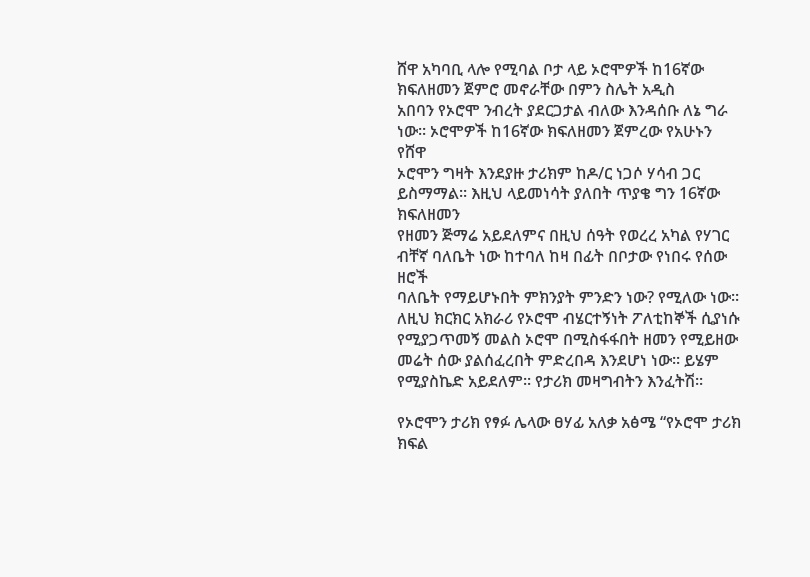ሸዋ አካባቢ ላሎ የሚባል ቦታ ላይ ኦሮሞዎች ከ16ኛው ክፍለዘመን ጀምሮ መኖራቸው በምን ስሌት አዲስ
አበባን የኦሮሞ ንብረት ያደርጋታል ብለው እንዳሰቡ ለኔ ግራ ነው፡፡ ኦሮሞዎች ከ16ኛው ክፍለዘመን ጀምረው የአሁኑን የሸዋ
ኦሮሞን ግዛት እንደያዙ ታሪክም ከዶ/ር ነጋሶ ሃሳብ ጋር ይስማማል፡፡ እዚህ ላይመነሳት ያለበት ጥያቄ ግን 16ኛው ክፍለዘመን
የዘመን ጅማሬ አይደለምና በዚህ ሰዓት የወረረ አካል የሃገር ብቸኛ ባለቤት ነው ከተባለ ከዛ በፊት በቦታው የነበሩ የሰው ዘሮች
ባለቤት የማይሆኑበት ምክንያት ምንድን ነው? የሚለው ነው፡፡ለዚህ ክርክር አክራሪ የኦሮሞ ብሄርተኝነት ፖለቲከኞች ሲያነሱ
የሚያጋጥመኝ መልስ ኦሮሞ በሚስፋፋበት ዘመን የሚይዘው መሬት ሰው ያልሰፈረበት ምድረበዳ እንደሆነ ነው፡፡ ይሄም
የሚያስኬድ አይደለም፡፡ የታሪክ መዛግብትን እንፈትሽ፡፡

የኦሮሞን ታሪክ የፃፉ ሌላው ፀሃፊ አለቃ አፅሜ “የኦሮሞ ታሪክ ክፍል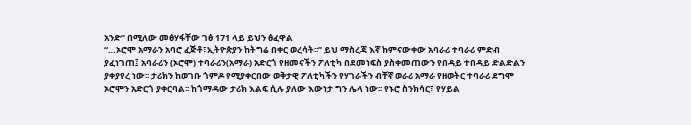አንድ” በሚለው መፅሃፋቸው ገፅ 171 ላይ ይህን ፅፈዋል
“…ኦሮሞ አማራን አባሮ ፈጅቶ፣ኢትዮጵያን ከትግሬ በቀር ወረሳት፡፡” ይህ ማስረጃ እኛ ከምናውቀው አባራሪ ተባራሪ ምድብ
ያፈነገጠ፤ አባራሪን (ኦሮሞ) ተባራሪን(አማራ) አድርጎ የዘመናችን ፖለቲካ በደመነፍስ ያስቀመጠውን የበዳይ ተበዳይ ድልድልን
ያቀያየረ ነው፡፡ ታሪክን ከወገቡ ጎምዶ የሚያቀርበው ወቅታዊ ፖለቲካችን የሃገራችን ብቸኛ ወራሪ አማራ የዘወትር ተባራሪ ደግሞ
ኦሮሞን አድርጎ ያቀርባል፡፡ ከጎማዳው ታሪክ እልፍ ሲሉ ያለው እውነታ ግን ሌላ ነው፡፡ የኑሮ ስንክሳር፣ የሃይል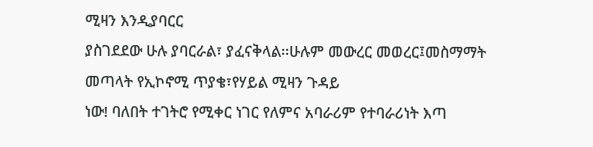ሚዛን እንዲያባርር
ያስገደደው ሁሉ ያባርራል፣ ያፈናቅላል፡፡ሁሉም መውረር መወረር፤መስማማት መጣላት የኢኮኖሚ ጥያቄ፣የሃይል ሚዛን ጉዳይ
ነው! ባለበት ተገትሮ የሚቀር ነገር የለምና አባራሪም የተባራሪነት እጣ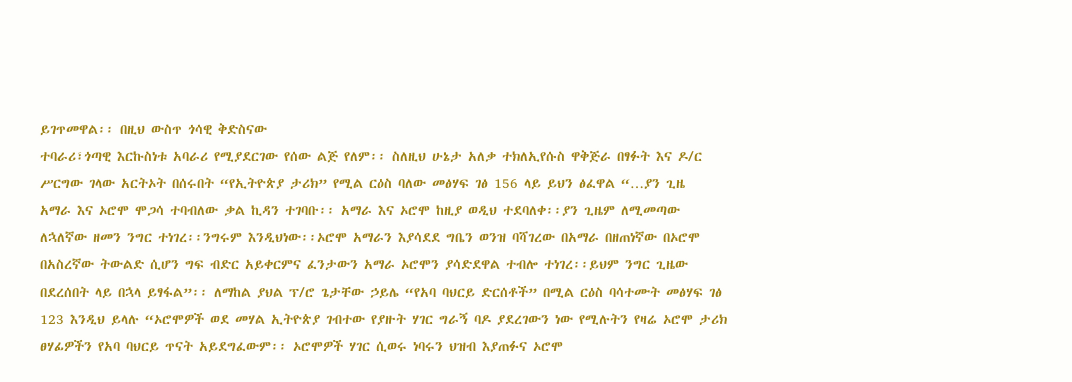ይገጥመዋል፡፡ በዚህ ውስጥ ጎሳዊ ቅድስናው
ተባራሪ፣ጎጣዊ እርኩስነቱ አባራሪ የሚያደርገው የሰው ልጅ የለም፡፡ ስለዚህ ሁኔታ አለቃ ተክለኢየሱስ ዋቅጅራ በፃፉት እና ዶ/ር
ሥርግው ገላው አርትኦት በሰሩበት “የኢትዮጵያ ታሪክ” የሚል ርዕስ ባለው መፅሃፍ ገፅ 156 ላይ ይህን ፅፈዋል “…ያን ጊዜ
አማራ እና ኦሮሞ ሞጋሳ ተባብለው ቃል ኪዳን ተገባቡ፡፡ አማራ እና ኦሮሞ ከዚያ ወዲህ ተደባለቀ፡፡ያን ጊዜም ለሚመጣው
ለኋለኛው ዘመን ንግር ተነገረ፡፡ንግሩም እንዲህነው፡፡ኦሮሞ አማራን እያሳደደ ግቤን ወንዝ ባሻገረው በአማራ በዘጠነኛው በኦሮሞ
በአስረኛው ትውልድ ሲሆን ግፍ ብድር አይቀርምና ፈንታውን አማራ ኦሮሞን ያሳድደዋል ተብሎ ተነገረ፡፡ይህም ንግር ጊዜው
በደረሰበት ላይ በኋላ ይፃፋል”፡፡ ለማከል ያህል ፕ/ሮ ጌታቸው ኃይሌ “የአባ ባህርይ ድርሰቶች” በሚል ርዕስ ባሳተሙት መፅሃፍ ገፅ
123 እንዲህ ይላሉ “ኦሮሞዎች ወደ መሃል ኢትዮጵያ ገብተው የያዙት ሃገር ግራኝ ባዶ ያደረገውን ነው የሚሉትን የዛሬ ኦሮሞ ታሪክ
ፀሃፊዎችን የአባ ባህርይ ጥናት አይደግፈውም፡፡ ኦሮሞዎች ሃገር ሲወሩ ነባሩን ህዝብ እያጠፉና ኦሮሞ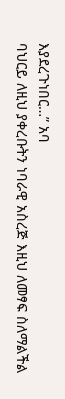እያደረጉነበር…” አባ
ባህርይ ለዚህ ያቀረቡትን ነባራዊ አስረጅ እዚህ ለመፃፍ ስለማልችል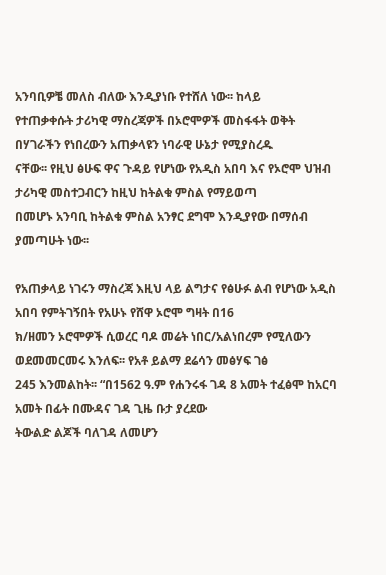አንባቢዎቼ መለስ ብለው እንዲያነቡ የተሸለ ነው፡፡ ከላይ
የተጠቃቀሱት ታሪካዊ ማስረጃዎች በኦሮሞዎች መስፋፋት ወቅት በሃገራችን የነበረውን አጠቃላዩን ነባራዊ ሁኔታ የሚያስረዱ
ናቸው፡፡ የዚህ ፅሁፍ ዋና ጉዳይ የሆነው የአዲስ አበባ እና የኦሮሞ ህዝብ ታሪካዊ መስተጋብርን ከዚህ ከትልቁ ምስል የማይወጣ
በመሆኑ አንባቢ ከትልቁ ምስል አንፃር ደግሞ እንዲያየው በማሰብ ያመጣሁት ነው፡፡

የአጠቃላይ ነገሩን ማስረጃ እዚህ ላይ ልግታና የፅሁፉ ልብ የሆነው አዲስ አበባ የምትገኝበት የአሁኑ የሸዋ ኦሮሞ ግዛት በ16
ክ/ዘመን ኦሮሞዎች ሲወረር ባዶ መሬት ነበር/አልነበረም የሚለውን ወደመመርመሩ እንለፍ፡፡ የአቶ ይልማ ደሬሳን መፅሃፍ ገፅ
245 እንመልከት፡፡ “በ1562 ዓ.ም የሐንሩፋ ገዳ 8 አመት ተፈፅሞ ከአርባ አመት በፊት በሙዳና ገዳ ጊዜ ቡታ ያረደው
ትውልድ ልጆች ባለገዳ ለመሆን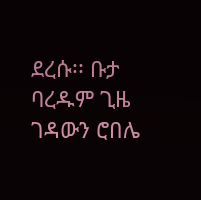ደረሱ፡፡ ቡታ ባረዱም ጊዜ ገዳውን ሮበሌ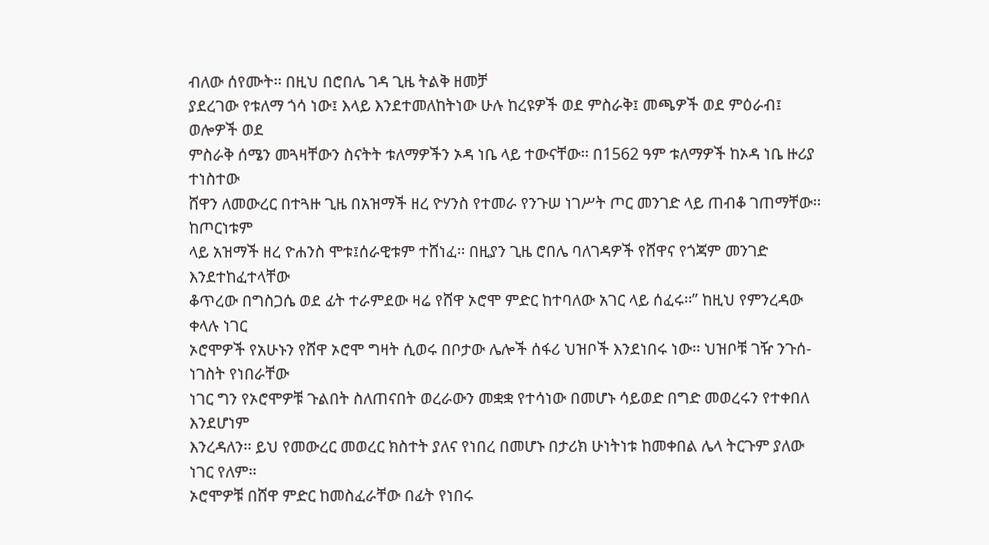ብለው ሰየሙት፡፡ በዚህ በሮበሌ ገዳ ጊዜ ትልቅ ዘመቻ
ያደረገው የቱለማ ጎሳ ነው፤ እላይ እንደተመለከትነው ሁሉ ከረዩዎች ወደ ምስራቅ፤ መጫዎች ወደ ምዕራብ፤ ወሎዎች ወደ
ምስራቅ ሰሜን መጓዛቸውን ስናትት ቱለማዎችን ኦዳ ነቤ ላይ ተውናቸው፡፡ በ1562 ዓም ቱለማዎች ከኦዳ ነቤ ዙሪያ ተነስተው
ሸዋን ለመውረር በተጓዙ ጊዜ በአዝማች ዘረ ዮሃንስ የተመራ የንጉሠ ነገሥት ጦር መንገድ ላይ ጠብቆ ገጠማቸው፡፡ ከጦርነቱም
ላይ አዝማች ዘረ ዮሐንስ ሞቱ፤ሰራዊቱም ተሸነፈ፡፡ በዚያን ጊዜ ሮበሌ ባለገዳዎች የሸዋና የጎጃም መንገድ እንደተከፈተላቸው
ቆጥረው በግስጋሴ ወደ ፊት ተራምደው ዛሬ የሸዋ ኦሮሞ ምድር ከተባለው አገር ላይ ሰፈሩ፡፡” ከዚህ የምንረዳው ቀላሉ ነገር
ኦሮሞዎች የአሁኑን የሸዋ ኦሮሞ ግዛት ሲወሩ በቦታው ሌሎች ሰፋሪ ህዝቦች እንደነበሩ ነው፡፡ ህዝቦቹ ገዥ ንጉሰ-ነገስት የነበራቸው
ነገር ግን የኦሮሞዎቹ ጉልበት ስለጠናበት ወረራውን መቋቋ የተሳነው በመሆኑ ሳይወድ በግድ መወረሩን የተቀበለ እንደሆነም
እንረዳለን፡፡ ይህ የመውረር መወረር ክስተት ያለና የነበረ በመሆኑ በታሪክ ሁነትነቱ ከመቀበል ሌላ ትርጉም ያለው ነገር የለም፡፡
ኦሮሞዎቹ በሸዋ ምድር ከመስፈራቸው በፊት የነበሩ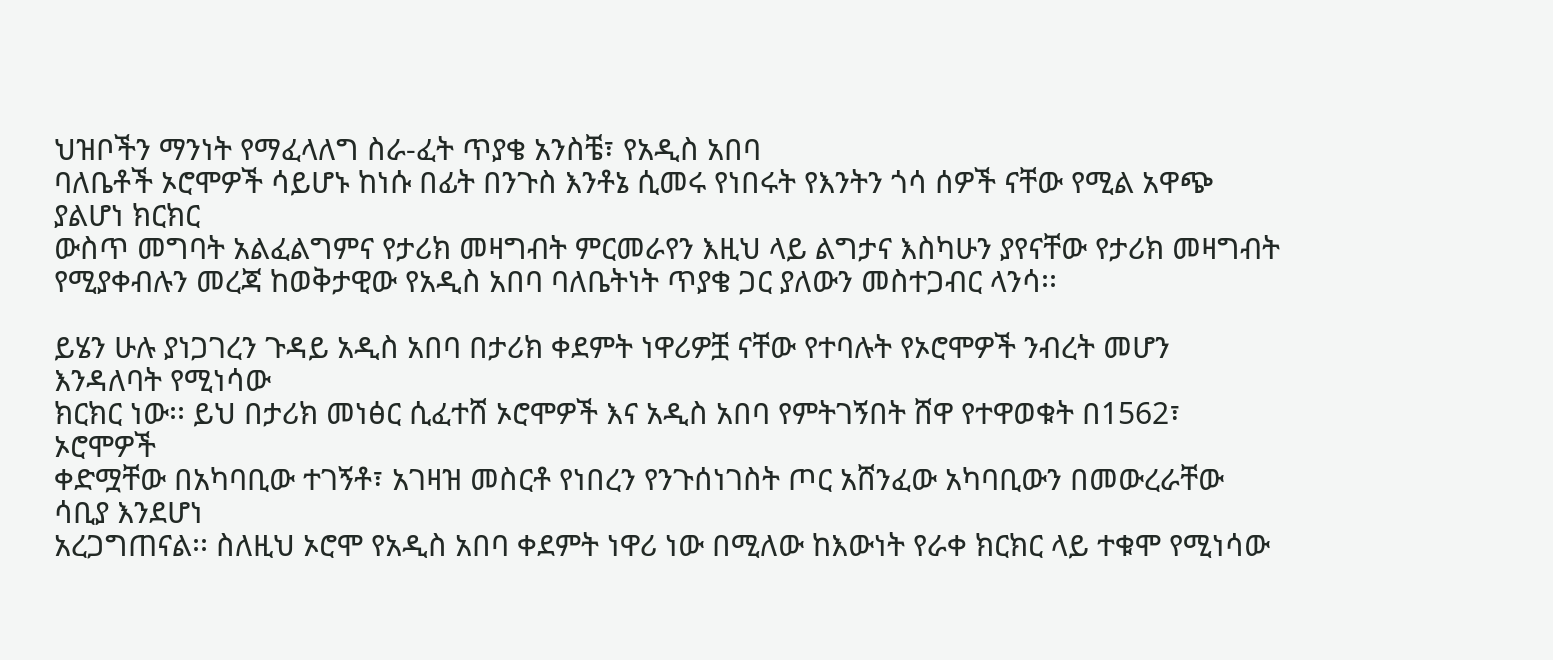ህዝቦችን ማንነት የማፈላለግ ስራ-ፈት ጥያቄ አንስቼ፣ የአዲስ አበባ
ባለቤቶች ኦሮሞዎች ሳይሆኑ ከነሱ በፊት በንጉስ እንቶኔ ሲመሩ የነበሩት የእንትን ጎሳ ሰዎች ናቸው የሚል አዋጭ ያልሆነ ክርክር
ውስጥ መግባት አልፈልግምና የታሪክ መዛግብት ምርመራየን እዚህ ላይ ልግታና እስካሁን ያየናቸው የታሪክ መዛግብት
የሚያቀብሉን መረጃ ከወቅታዊው የአዲስ አበባ ባለቤትነት ጥያቄ ጋር ያለውን መስተጋብር ላንሳ፡፡

ይሄን ሁሉ ያነጋገረን ጉዳይ አዲስ አበባ በታሪክ ቀደምት ነዋሪዎቿ ናቸው የተባሉት የኦሮሞዎች ንብረት መሆን እንዳለባት የሚነሳው
ክርክር ነው፡፡ ይህ በታሪክ መነፅር ሲፈተሸ ኦሮሞዎች እና አዲስ አበባ የምትገኝበት ሸዋ የተዋወቁት በ1562፣ ኦሮሞዎች
ቀድሟቸው በአካባቢው ተገኝቶ፣ አገዛዝ መስርቶ የነበረን የንጉሰነገስት ጦር አሸንፈው አካባቢውን በመውረራቸው ሳቢያ እንደሆነ
አረጋግጠናል፡፡ ስለዚህ ኦሮሞ የአዲስ አበባ ቀደምት ነዋሪ ነው በሚለው ከእውነት የራቀ ክርክር ላይ ተቁሞ የሚነሳው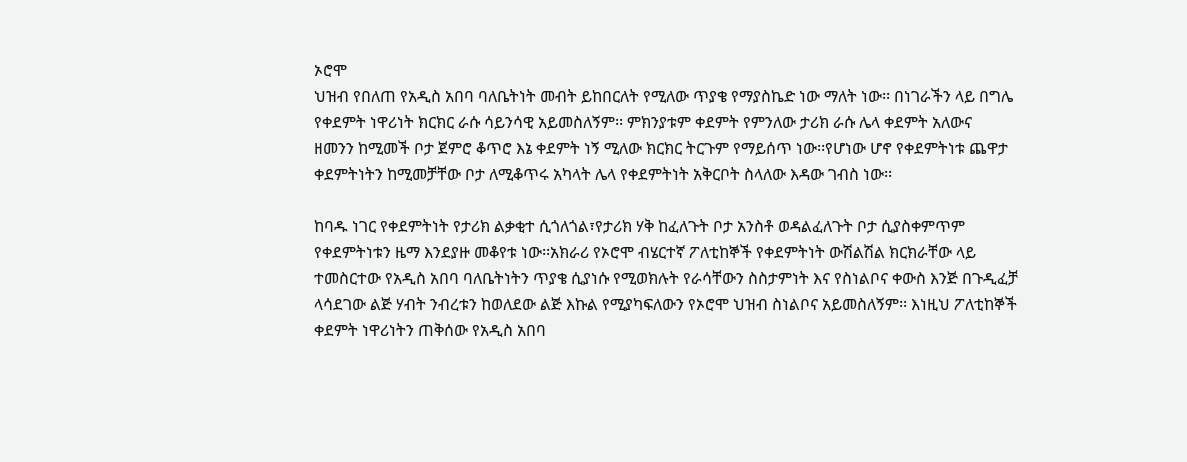ኦሮሞ
ህዝብ የበለጠ የአዲስ አበባ ባለቤትነት መብት ይከበርለት የሚለው ጥያቄ የማያስኬድ ነው ማለት ነው፡፡ በነገራችን ላይ በግሌ
የቀደምት ነዋሪነት ክርክር ራሱ ሳይንሳዊ አይመስለኝም፡፡ ምክንያቱም ቀደምት የምንለው ታሪክ ራሱ ሌላ ቀደምት አለውና
ዘመንን ከሚመች ቦታ ጀምሮ ቆጥሮ እኔ ቀደምት ነኝ ሚለው ክርክር ትርጉም የማይሰጥ ነው፡፡የሆነው ሆኖ የቀደምትነቱ ጨዋታ
ቀደምትነትን ከሚመቻቸው ቦታ ለሚቆጥሩ አካላት ሌላ የቀደምትነት አቅርቦት ስላለው እዳው ገብስ ነው፡፡

ከባዱ ነገር የቀደምትነት የታሪክ ልቃቂተ ሲጎለጎል፣የታሪክ ሃቅ ከፈለጉት ቦታ አንስቶ ወዳልፈለጉት ቦታ ሲያስቀምጥም
የቀደምትነቱን ዜማ እንደያዙ መቆየቱ ነው፡፡አክራሪ የኦሮሞ ብሄርተኛ ፖለቲከኞች የቀደምትነት ውሽልሽል ክርክራቸው ላይ
ተመስርተው የአዲስ አበባ ባለቤትነትን ጥያቄ ሲያነሱ የሚወክሉት የራሳቸውን ስስታምነት እና የስነልቦና ቀውስ እንጅ በጉዲፈቻ
ላሳደገው ልጅ ሃብት ንብረቱን ከወለደው ልጅ እኩል የሚያካፍለውን የኦሮሞ ህዝብ ስነልቦና አይመስለኝም፡፡ እነዚህ ፖለቲከኞች
ቀደምት ነዋሪነትን ጠቅሰው የአዲስ አበባ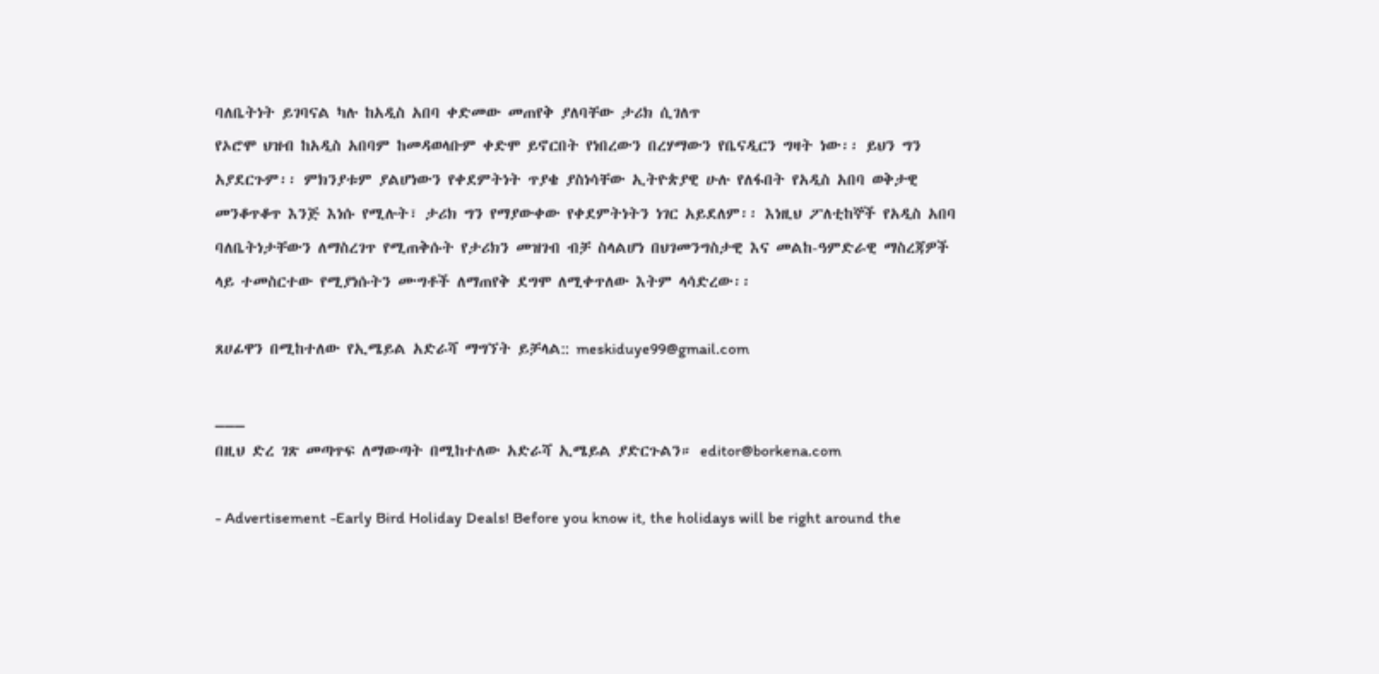ባለቤትነት ይገባናል ካሉ ከአዲስ አበባ ቀድመው መጠየቅ ያለባቸው ታሪክ ሲገለጥ
የኦሮሞ ህዝብ ከአዲስ አበባም ከመዳወላቡም ቀድሞ ይኖርበት የነበረውን በረሃማውን የቤናዲርን ግዛት ነው፡፡ ይህን ግን
አያደርጉም፡፡ ምክንያቱም ያልሆነውን የቀደምትነት ጥያቄ ያስነሳቸው ኢትዮጵያዊ ሁሉ የለፋበት የአዲስ አበባ ወቅታዊ
መንቆጥቆጥ እንጅ እነሱ የሚሉት፣ ታሪክ ግን የማያውቀው የቀደምትነትን ነገር አይደለም፡፡ እነዚህ ፖለቲከኞች የአዲስ አበባ
ባለቤትነታቸውን ለማስረገጥ የሚጠቅሱት የታሪክን መዝገብ ብቻ ስላልሆነ በህገመንግስታዊ እና መልከ-ዓምድራዊ ማስረጃዎች
ላይ ተመስርተው የሚያነሱትን ሙግቶች ለማጠየቅ ደግሞ ለሚቀጥለው እትም ላሳድረው፡፡

ጸሀፊዋን በሚከተለው የኢሜይል አድራሻ ማግኘት ይቻላል:: meskiduye99@gmail.com

___
በዚህ ድረ ገጽ መጣጥፍ ለማውጣት በሚከተለው አድራሻ ኢሜይል ያድርጉልን። editor@borkena.com

- Advertisement -Early Bird Holiday Deals! Before you know it, the holidays will be right around the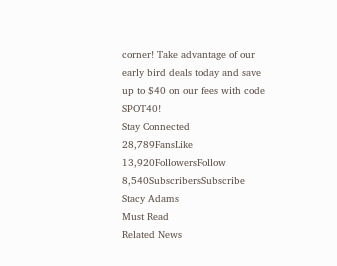corner! Take advantage of our early bird deals today and save up to $40 on our fees with code SPOT40!
Stay Connected
28,789FansLike
13,920FollowersFollow
8,540SubscribersSubscribe
Stacy Adams
Must Read
Related News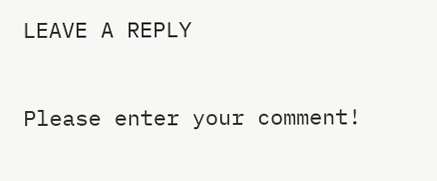LEAVE A REPLY

Please enter your comment!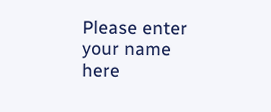Please enter your name here